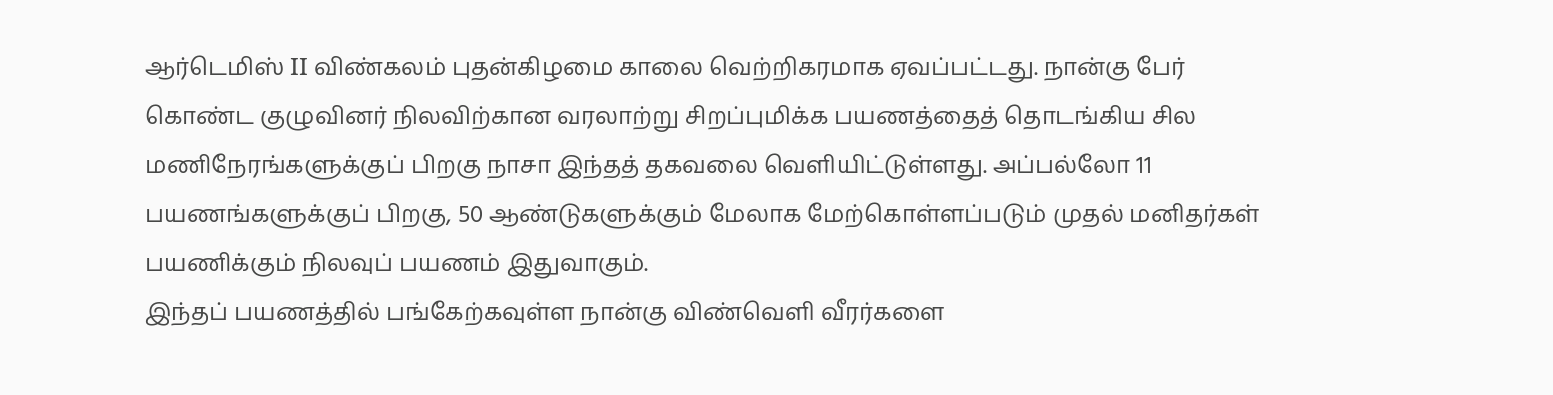ஆர்டெமிஸ் II விண்கலம் புதன்கிழமை காலை வெற்றிகரமாக ஏவப்பட்டது. நான்கு பேர் கொண்ட குழுவினர் நிலவிற்கான வரலாற்று சிறப்புமிக்க பயணத்தைத் தொடங்கிய சில மணிநேரங்களுக்குப் பிறகு நாசா இந்தத் தகவலை வெளியிட்டுள்ளது. அப்பல்லோ 11 பயணங்களுக்குப் பிறகு, 50 ஆண்டுகளுக்கும் மேலாக மேற்கொள்ளப்படும் முதல் மனிதர்கள் பயணிக்கும் நிலவுப் பயணம் இதுவாகும்.
இந்தப் பயணத்தில் பங்கேற்கவுள்ள நான்கு விண்வெளி வீரர்களை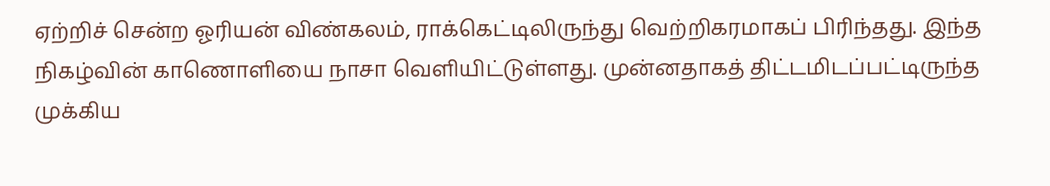ஏற்றிச் சென்ற ஓரியன் விண்கலம், ராக்கெட்டிலிருந்து வெற்றிகரமாகப் பிரிந்தது. இந்த நிகழ்வின் காணொளியை நாசா வெளியிட்டுள்ளது. முன்னதாகத் திட்டமிடப்பட்டிருந்த முக்கிய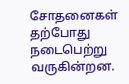சோதனைகள் தற்போது நடைபெற்று வருகின்றன.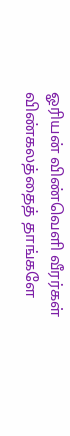ஓரியன் விண்வெளி வீரர்கள் விண்கலத்தைத் தாங்களே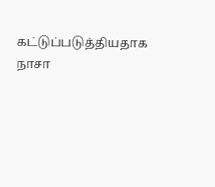கட்டுப்படுத்தியதாக நாசா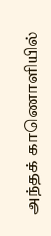அந்தக் காணொளியில்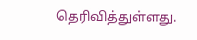தெரிவித்துள்ளது.